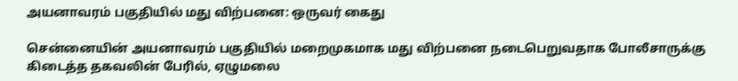அயனாவரம் பகுதியில் மது விற்பனை: ஒருவர் கைது

சென்னையின் அயனாவரம் பகுதியில் மறைமுகமாக மது விற்பனை நடைபெறுவதாக போலீசாருக்கு கிடைத்த தகவலின் பேரில், ஏழுமலை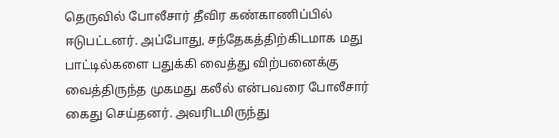தெருவில் போலீசார் தீவிர கண்காணிப்பில் ஈடுபட்டனர். அப்போது, சந்தேகத்திற்கிடமாக மது பாட்டில்களை பதுக்கி வைத்து விற்பனைக்கு வைத்திருந்த முகமது கலீல் என்பவரை போலீசார் கைது செய்தனர். அவரிடமிருந்து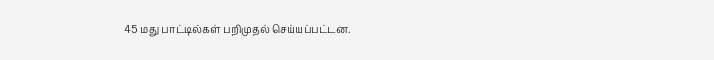45 மது பாட்டில்கள் பறிமுதல் செய்யப்பட்டன.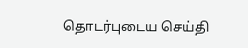தொடர்புடைய செய்தி